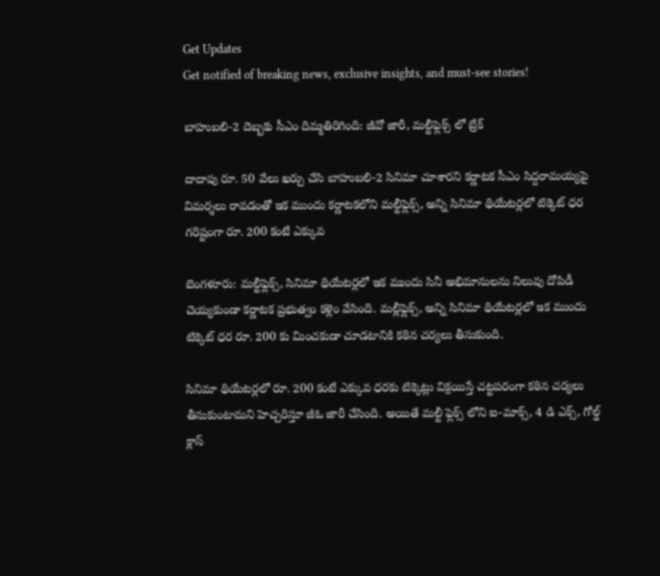Get Updates
Get notified of breaking news, exclusive insights, and must-see stories!

బాహుబలి-2 దెబ్బకు సీఎం దిమ్మతిరిగింది: జీవో జారీ, మల్టీఫ్లెక్స్ లో బ్రేక్

దాదాపు రూ. 50 వేలు ఖర్చు చేసి బాహుబలి-2 సినిమా చూశారని కర్ణాటక సీఎం సిద్దరామయ్యపై విమర్శలు రావడంతో ఇక ముందు కర్ణాటకలోని మల్టీఫ్లెక్స్, అన్ని సినిమా థియేటర్లలో టిక్కెట్ ధర గరిష్టంగా రూ. 200 కంటే ఎక్కువ

బెంగళూరు: మల్టీఫ్లెక్స్, సినిమా థియేటర్లలో ఇక ముందు సినీ అభిమానులను నిలువు దోపిడీ చెయ్యకుండా కర్ణాటక ప్రభుత్వం కళ్లెం వేసింది. మల్లీఫ్లెక్స్, అన్ని సినిమా థియేటర్లలో ఇక ముందు టిక్కెట్ ధర రూ. 200 కు మించకుడా చూడటానికి కఠిన చర్యలు తీసుకుంది.

సినిమా థియేటర్లలో రూ. 200 కంటే ఎక్కువ ధరకు టిక్కెట్లు విక్రయిస్తే చట్టపరంగా కఠిన చర్యలు తీసుకుంటామని హెచ్చరిస్తూ జీఓ జారీ చేసింది. అయితే మల్టీ ఫ్లెక్స్ లోని ఐ-మాక్స్, 4 డి ఎక్స్, గోల్డ్ క్లాస్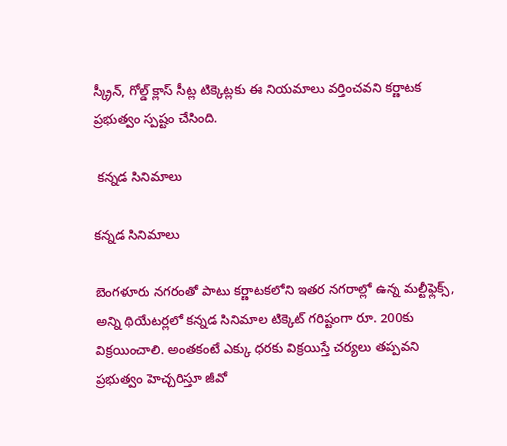స్క్రీన్, గోల్డ్ క్లాస్ సీట్ల టిక్కెట్లకు ఈ నియమాలు వర్తించవని కర్ణాటక ప్రభుత్వం స్పష్టం చేసింది.

 కన్నడ సినిమాలు

కన్నడ సినిమాలు

బెంగళూరు నగరంతో పాటు కర్ణాటకలోని ఇతర నగరాల్లో ఉన్న మల్టీఫ్లెక్స్, అన్ని థియేటర్లలో కన్నడ సినిమాల టిక్కెట్ గరిష్టంగా రూ. 200కు విక్రయించాలి. అంతకంటే ఎక్కు ధరకు విక్రయిస్తే చర్యలు తప్పవని ప్రభుత్వం హెచ్చరిస్తూ జీవో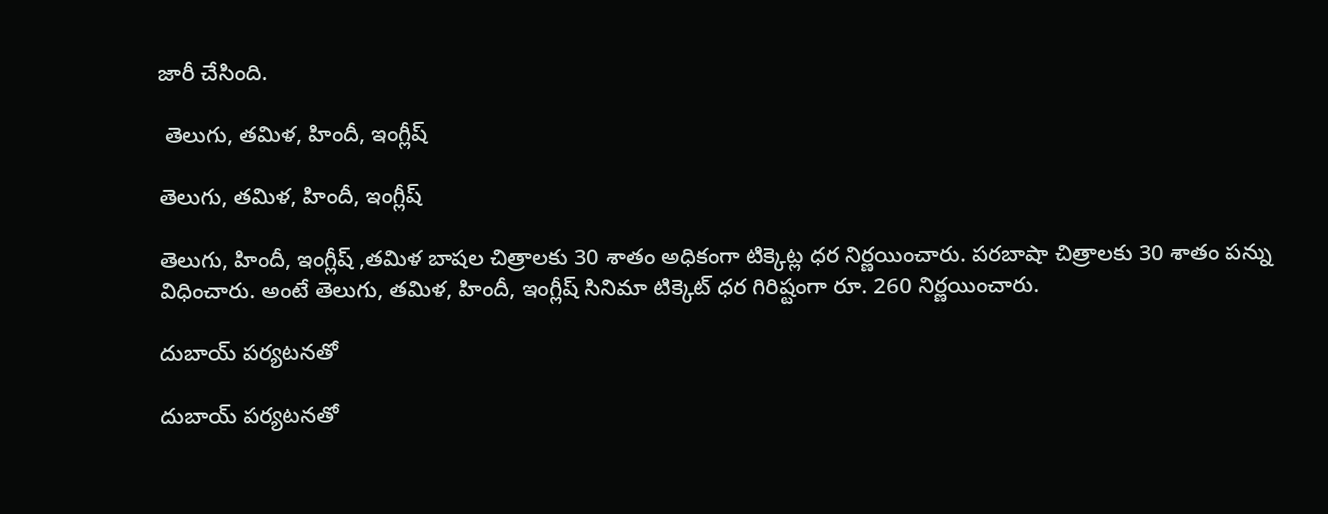జారీ చేసింది.

 తెలుగు, తమిళ, హిందీ, ఇంగ్లీష్

తెలుగు, తమిళ, హిందీ, ఇంగ్లీష్

తెలుగు, హిందీ, ఇంగ్లీష్ ,తమిళ బాషల చిత్రాలకు 30 శాతం అధికంగా టిక్కెట్ల ధర నిర్ణయించారు. పరబాషా చిత్రాలకు 30 శాతం పన్ను విధించారు. అంటే తెలుగు, తమిళ, హిందీ, ఇంగ్లీష్ సినిమా టిక్కెట్ ధర గిరిష్టంగా రూ. 260 నిర్ణయించారు.

దుబాయ్ పర్యటనతో

దుబాయ్ పర్యటనతో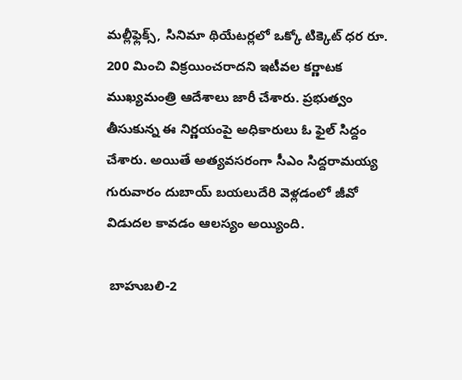మల్లీఫ్లెక్స్, సినిమా థియేటర్లలో ఒక్కో టిక్కెట్ ధర రూ. 200 మించి విక్రయించరాదని ఇటీవల కర్ణాటక ముఖ్యమంత్రి ఆదేశాలు జారీ చేశారు. ప్రభుత్వం తీసుకున్న ఈ నిర్ణయంపై అధికారులు ఓ ఫైల్ సిద్దం చేశారు. అయితే అత్యవసరంగా సీఎం సిద్దరామయ్య గురువారం దుబాయ్ బయలుదేరి వెళ్లడంలో జీవో విడుదల కావడం ఆలస్యం అయ్యింది.

 బాహుబలి-2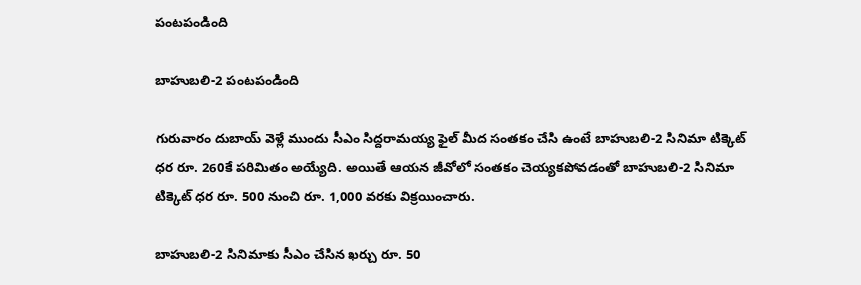పంటపండింది

బాహుబలి-2 పంటపండింది

గురువారం దుబాయ్ వెళ్లే ముందు సీఎం సిద్దరామయ్య ఫైల్ మీద సంతకం చేసి ఉంటే బాహుబలి-2 సినిమా టిక్కెట్ ధర రూ. 260కే పరిమితం అయ్యేది. అయితే ఆయన జీవోలో సంతకం చెయ్యకపోవడంతో బాహుబలి-2 సినిమా టిక్కెట్ ధర రూ. 500 నుంచి రూ. 1,000 వరకు విక్రయించారు.

బాహుబలి-2 సినిమాకు సీఎం చేసిన ఖర్చు రూ. 50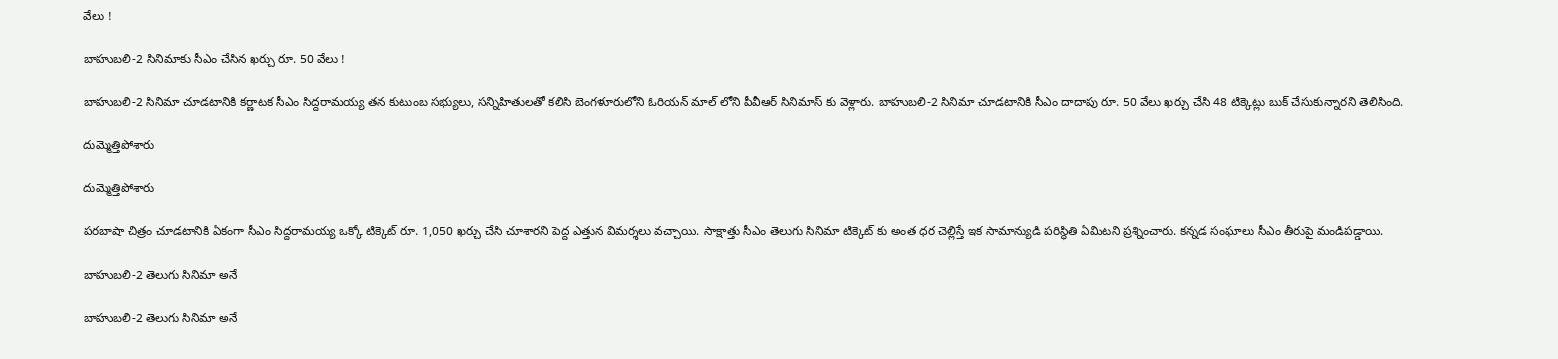వేలు !

బాహుబలి-2 సినిమాకు సీఎం చేసిన ఖర్చు రూ. 50 వేలు !

బాహుబలి-2 సినిమా చూడటానికి కర్ణాటక సీఎం సిద్దరామయ్య తన కుటుంబ సభ్యులు, సన్నిహితులతో కలిసి బెంగళూరులోని ఓరియన్ మాల్ లోని పీవీఆర్ సినిమాస్ కు వెళ్లారు. బాహుబలి-2 సినిమా చూడటానికి సీఎం దాదాపు రూ. 50 వేలు ఖర్చు చేసి 48 టిక్కెట్లు బుక్ చేసుకున్నారని తెలిసింది.

దుమ్మెత్తిపోశారు

దుమ్మెత్తిపోశారు

పరబాషా చిత్రం చూడటానికి ఏకంగా సీఎం సిద్దరామయ్య ఒక్కో టిక్కెట్ రూ. 1,050 ఖర్చు చేసి చూశారని పెద్ద ఎత్తున విమర్శలు వచ్చాయి. సాక్షాత్తు సీఎం తెలుగు సినిమా టిక్కెట్ కు అంత ధర చెల్లిస్తే ఇక సామాన్యుడి పరిస్థితి ఏమిటని ప్రశ్నించారు. కన్నడ సంఘాలు సీఎం తీరుపై మండిపడ్డాయి.

బాహుబలి-2 తెలుగు సినిమా అనే

బాహుబలి-2 తెలుగు సినిమా అనే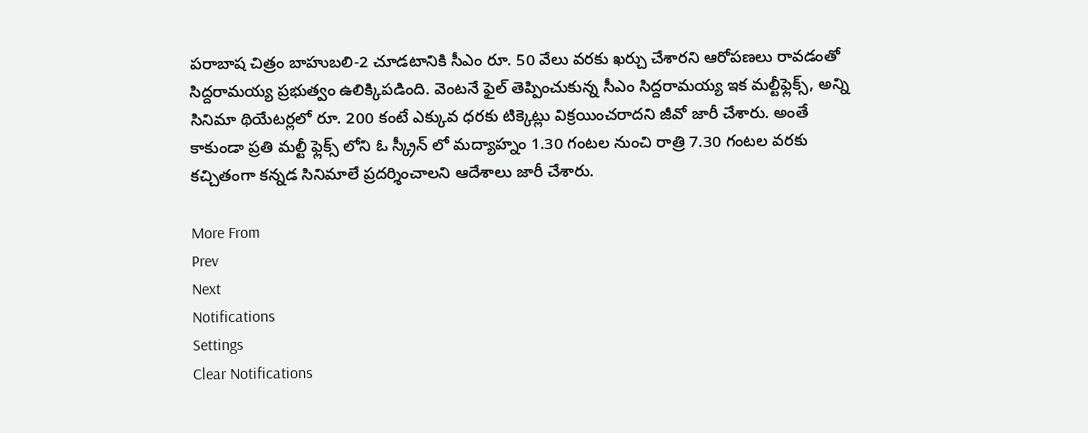పరాబాష చిత్రం బాహుబలి-2 చూడటానికి సీఎం రూ. 50 వేలు వరకు ఖర్చు చేశారని ఆరోపణలు రావడంతో సిద్దరామయ్య ప్రభుత్వం ఉలిక్కిపడింది. వెంటనే ఫైల్ తెప్పించుకున్న సీఎం సిద్దరామయ్య ఇక మల్టీఫ్లెక్స్, అన్ని సినిమా థియేటర్లలో రూ. 200 కంటే ఎక్కువ ధరకు టిక్కెట్లు విక్రయించరాదని జీవో జారీ చేశారు. అంతే కాకుండా ప్రతి మల్టీ ఫ్లెక్స్ లోని ఓ స్క్రీన్ లో మద్యాహ్నం 1.30 గంటల నుంచి రాత్రి 7.30 గంటల వరకు కచ్చితంగా కన్నడ సినిమాలే ప్రదర్శించాలని ఆదేశాలు జారీ చేశారు.

More From
Prev
Next
Notifications
Settings
Clear Notifications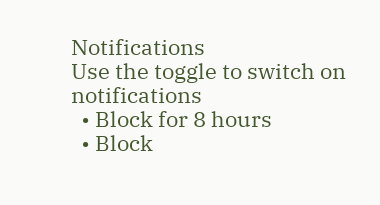Notifications
Use the toggle to switch on notifications
  • Block for 8 hours
  • Block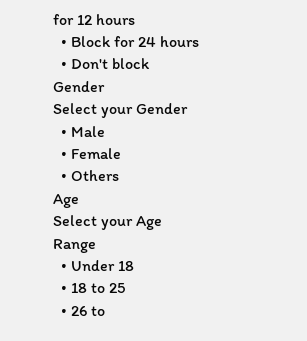for 12 hours
  • Block for 24 hours
  • Don't block
Gender
Select your Gender
  • Male
  • Female
  • Others
Age
Select your Age Range
  • Under 18
  • 18 to 25
  • 26 to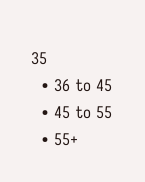35
  • 36 to 45
  • 45 to 55
  • 55+